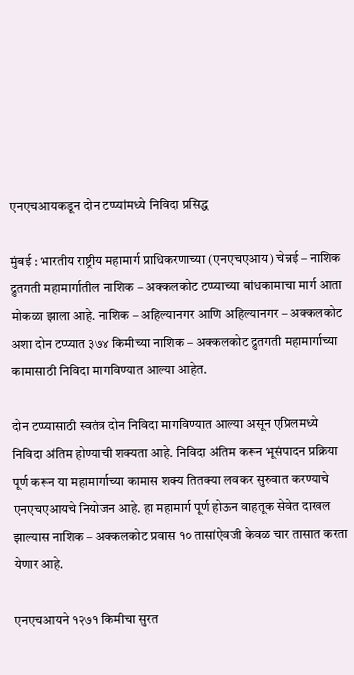एनएचआयकडून दोन टप्प्यांमध्ये निविदा प्रसिद्ध

मुंबई : भारतीय राष्ट्रीय महामार्ग प्राधिकरणाच्या (एनएचएआय) चेन्नई – नाशिक द्रुतगती महामार्गातील नाशिक – अक्कलकोट टप्प्याच्या बांधकामाचा मार्ग आता मोकळा झाला आहे. नाशिक – अहिल्यानगर आणि अहिल्यानगर – अक्कलकोट अशा दोन टप्प्यात ३७४ किमीच्या नाशिक – अक्कलकोट द्रुतगती महामार्गाच्या कामासाठी निविदा मागविण्यात आल्या आहेत.

दोन टप्प्यासाठी स्वतंत्र दोन निविदा मागविण्यात आल्या असून एप्रिलमध्ये निविदा अंतिम होण्याची शक्यता आहे. निविदा अंतिम करून भूसंपादन प्रक्रिया पूर्ण करून या महामार्गाच्या कामास शक्य तितक्या लवकर सुरुवात करण्याचे एनएचएआयचे नियोजन आहे. हा महामार्ग पूर्ण होऊन वाहतूक सेवेत दाखल झाल्यास नाशिक – अक्कलकोट प्रवास १० तासांऐवजी केवळ चार तासात करता येणार आहे.

एनएचआयने १२७१ किमीचा सुरत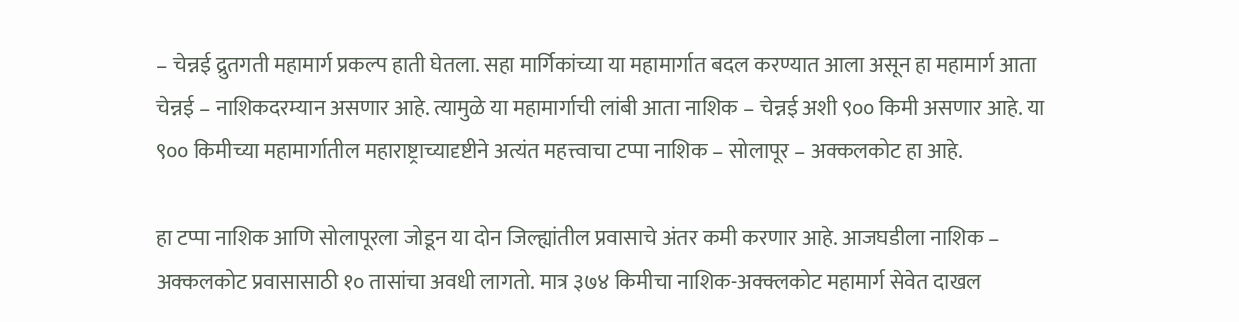– चेन्नई द्रुतगती महामार्ग प्रकल्प हाती घेतला. सहा मार्गिकांच्या या महामार्गात बदल करण्यात आला असून हा महामार्ग आता चेन्नई – नाशिकदरम्यान असणार आहे. त्यामुळे या महामार्गाची लांबी आता नाशिक – चेन्नई अशी ९०० किमी असणार आहे. या ९०० किमीच्या महामार्गातील महाराष्ट्राच्यादृष्टीने अत्यंत महत्त्वाचा टप्पा नाशिक – सोलापूर – अक्कलकोट हा आहे.

हा टप्पा नाशिक आणि सोलापूरला जोडून या दोन जिल्ह्यांतील प्रवासाचे अंतर कमी करणार आहे. आजघडीला नाशिक – अक्कलकोट प्रवासासाठी १० तासांचा अवधी लागतो. मात्र ३७४ किमीचा नाशिक-अक्क्लकोट महामार्ग सेवेत दाखल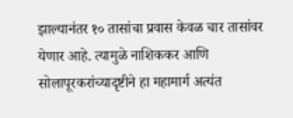झाल्यानंतर १० तासांचा प्रवास केवळ चार तासांवर येणार आहे. त्यामुळे नाशिककर आणि सोलापूरकरांच्यादृष्टीने हा महामार्ग अत्यंत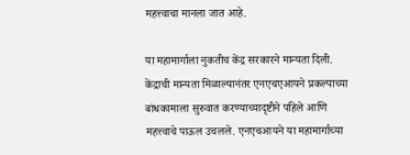महत्त्वाचा मानला जात आहे.

या महामार्गाला नुकतीच केंद्र सरकारने मान्यता दिली. केंद्राची मान्यता मिळाल्यानंतर एनएचएआयने प्रकल्पाच्या बांधकामाला सुरुवात करण्याच्यादृष्टीने पहिले आणि महत्त्वाचे पाऊल उचलले. एनएचआयने या महामार्गाच्या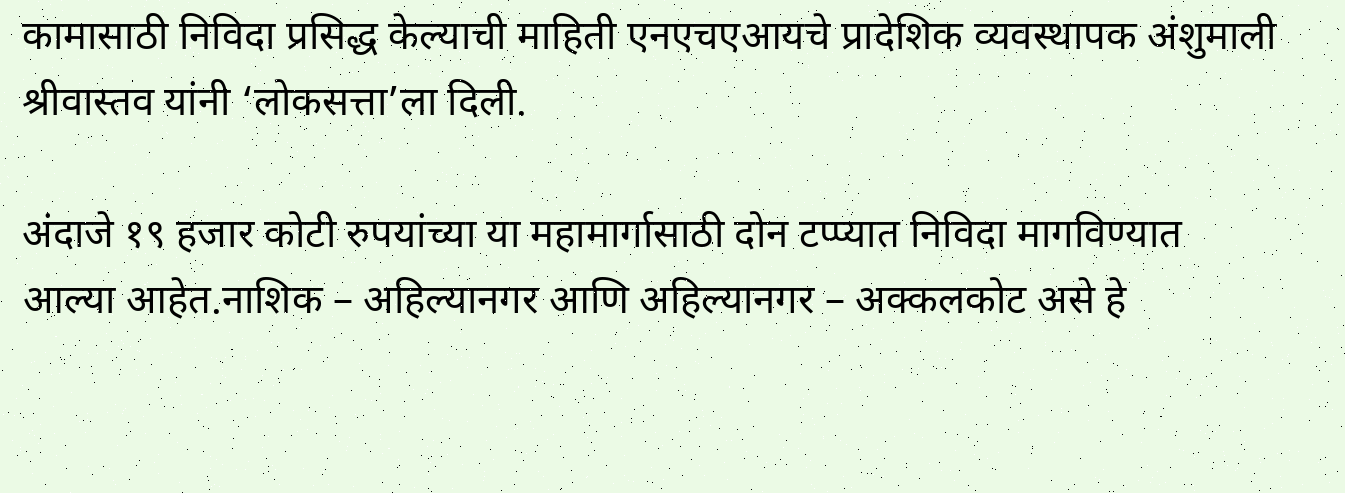कामासाठी निविदा प्रसिद्ध केल्याची माहिती एनएचएआयचे प्रादेशिक व्यवस्थापक अंशुमाली श्रीवास्तव यांनी ‘लोकसत्ता’ला दिली.

अंदाजे १९ हजार कोटी रुपयांच्या या महामार्गासाठी दोन टप्प्यात निविदा मागविण्यात आल्या आहेत.नाशिक – अहिल्यानगर आणि अहिल्यानगर – अक्कलकोट असे हे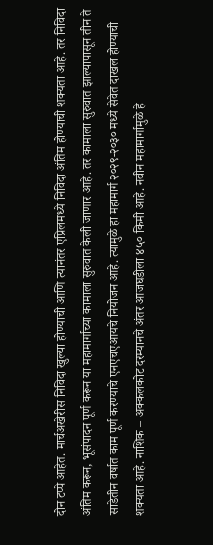दोन टप्पे आहेत. मार्चअखेरीस निविदा खुल्या होण्याची आणि त्यानंतर एप्रिलमध्ये निविदा अंतिम होण्याची शक्यता आहे. तर निविदा अंतिम करून, भूसंपादन पूर्ण करून या महामार्गाच्या कामाला सुरुवात केली जाणार आहे. तर कामाला सुरुवात झाल्यापासून तीन ते साडेतीन वर्षात काम पूर्ण करण्याचे एनएचएआयचे नियोजन आहे. त्यामुळे हा महामार्ग २०२९-२०३० मध्ये सेवेत दाखल होण्याची शक्यता आहे. नाशिक – अक्कलकोट दरम्यानचे अंतर आजघडीला ४५० किमी आहे. नवीन महामार्गामुळे हे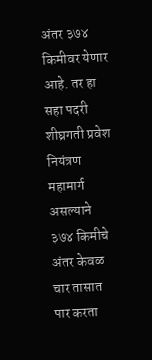अंतर ३७४ किमीवर येणार आहे. तर हा सहा पदरी शीघ्रगती प्रवेश नियंत्रण महामार्ग असल्याने ३७४ किमीचे अंतर केवळ चार तासात पार करता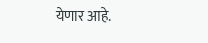येणार आहे.